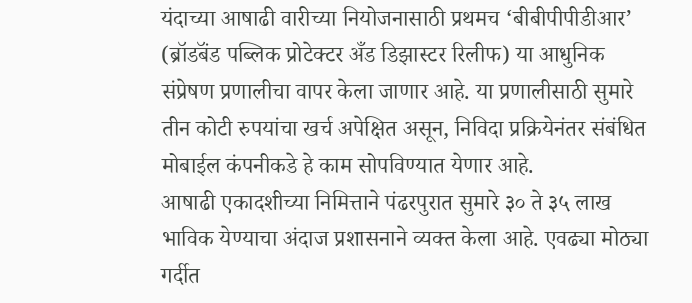यंदाच्या आषाढी वारीच्या नियोजनासाठी प्रथमच ‘बीबीपीपीडीआर’ (ब्रॉडबॅंड पब्लिक प्रोटेक्टर अँड डिझास्टर रिलीफ) या आधुनिक संप्रेषण प्रणालीचा वापर केला जाणार आहे. या प्रणालीसाठी सुमारे तीन कोटी रुपयांचा खर्च अपेक्षित असून, निविदा प्रक्रियेनंतर संबंधित मोबाईल कंपनीकडे हे काम सोपविण्यात येणार आहे.
आषाढी एकादशीच्या निमित्ताने पंढरपुरात सुमारे ३० ते ३५ लाख भाविक येण्याचा अंदाज प्रशासनाने व्यक्त केला आहे. एवढ्या मोठ्या गर्दीत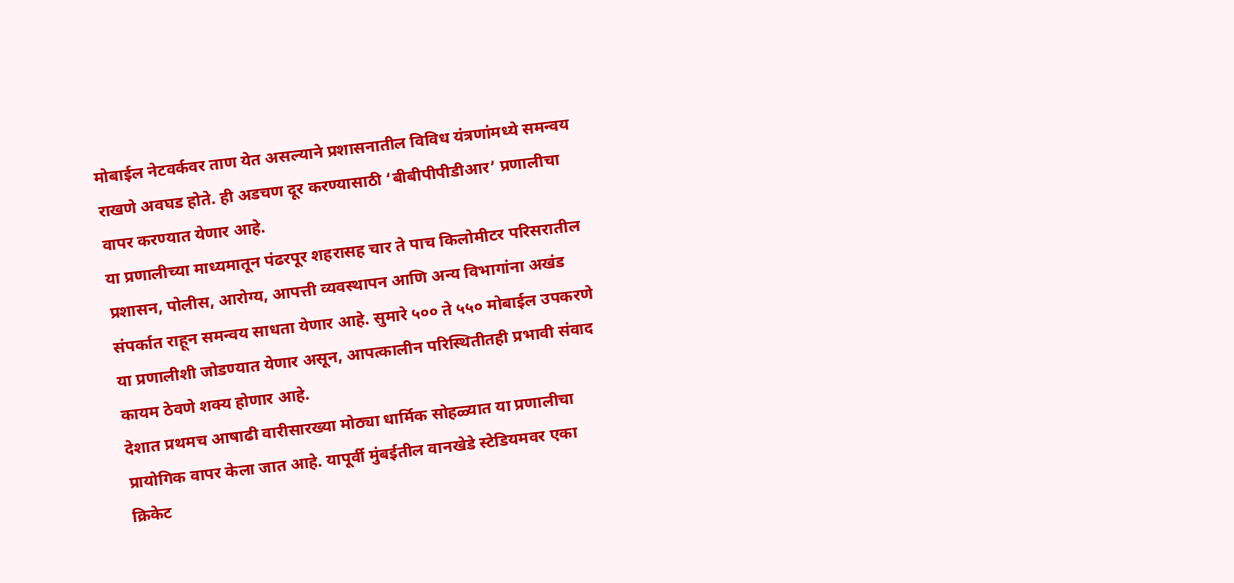मोबाईल नेटवर्कवर ताण येत असल्याने प्रशासनातील विविध यंत्रणांमध्ये समन्वय राखणे अवघड होते. ही अडचण दूर करण्यासाठी ‘बीबीपीपीडीआर’ प्रणालीचा वापर करण्यात येणार आहे.
या प्रणालीच्या माध्यमातून पंढरपूर शहरासह चार ते पाच किलोमीटर परिसरातील प्रशासन, पोलीस, आरोग्य, आपत्ती व्यवस्थापन आणि अन्य विभागांना अखंड संपर्कात राहून समन्वय साधता येणार आहे. सुमारे ५०० ते ५५० मोबाईल उपकरणे या प्रणालीशी जोडण्यात येणार असून, आपत्कालीन परिस्थितीतही प्रभावी संवाद कायम ठेवणे शक्य होणार आहे.
देशात प्रथमच आषाढी वारीसारख्या मोठ्या धार्मिक सोहळ्यात या प्रणालीचा प्रायोगिक वापर केला जात आहे. यापूर्वी मुंबईतील वानखेडे स्टेडियमवर एका क्रिकेट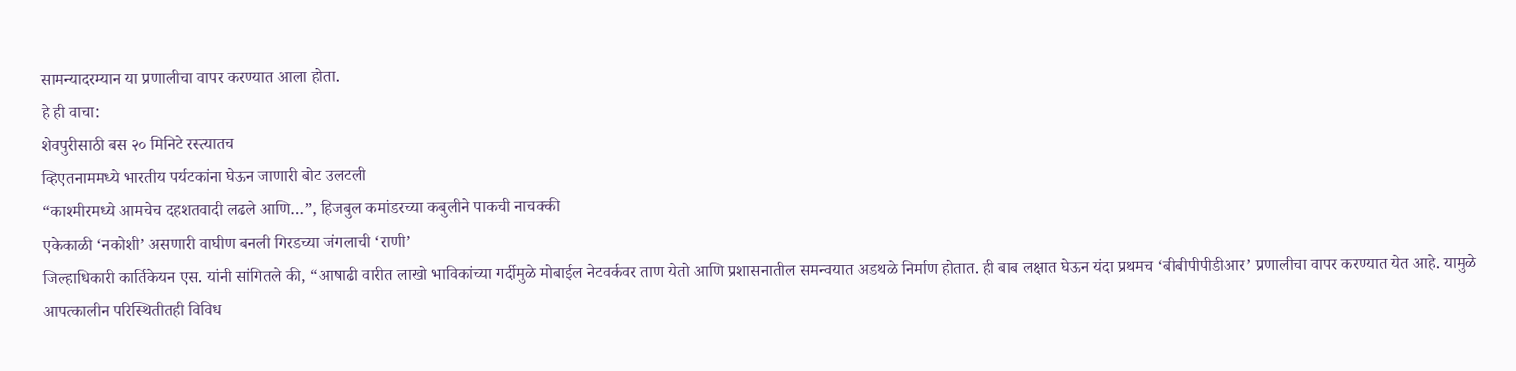सामन्यादरम्यान या प्रणालीचा वापर करण्यात आला होता.
हे ही वाचा:
शेवपुरीसाठी बस २० मिनिटे रस्त्यातच
व्हिएतनाममध्ये भारतीय पर्यटकांना घेऊन जाणारी बोट उलटली
“काश्मीरमध्ये आमचेच दहशतवादी लढले आणि…”, हिजबुल कमांडरच्या कबुलीने पाकची नाचक्की
एकेकाळी ‘नकोशी’ असणारी वाघीण बनली गिरडच्या जंगलाची ‘राणी’
जिल्हाधिकारी कार्तिकेयन एस. यांनी सांगितले की, “आषाढी वारीत लाखो भाविकांच्या गर्दीमुळे मोबाईल नेटवर्कवर ताण येतो आणि प्रशासनातील समन्वयात अडथळे निर्माण होतात. ही बाब लक्षात घेऊन यंदा प्रथमच ‘बीबीपीपीडीआर’ प्रणालीचा वापर करण्यात येत आहे. यामुळे आपत्कालीन परिस्थितीतही विविध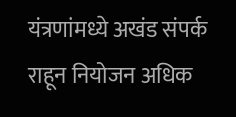यंत्रणांमध्ये अखंड संपर्क राहून नियोजन अधिक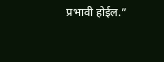प्रभावी होईल.”